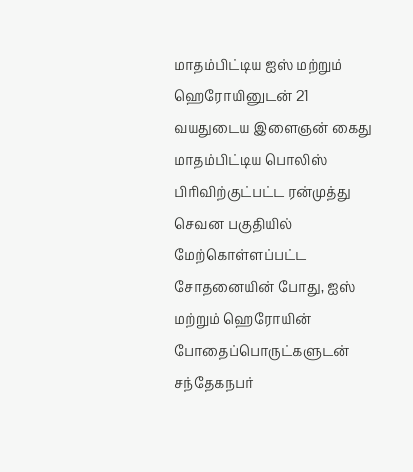மாதம்பிட்டிய ஐஸ் மற்றும் ஹெரோயினுடன் 21 வயதுடைய இளைஞன் கைது
மாதம்பிட்டிய பொலிஸ் பிரிவிற்குட்பட்ட ரன்முத்து செவன பகுதியில் மேற்கொள்ளப்பட்ட சோதனையின் போது, ஐஸ் மற்றும் ஹெரோயின் போதைப்பொருட்களுடன் சந்தேகநபர்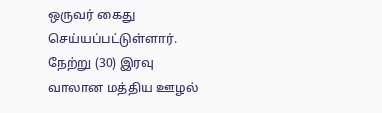ஒருவர் கைது செய்யப்பட்டுள்ளார்.
நேற்று (30) இரவு வாலான மத்திய ஊழல்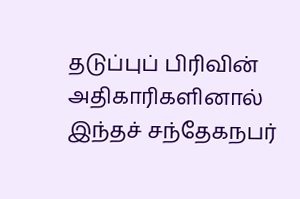தடுப்புப் பிரிவின் அதிகாரிகளினால் இந்தச் சந்தேகநபர்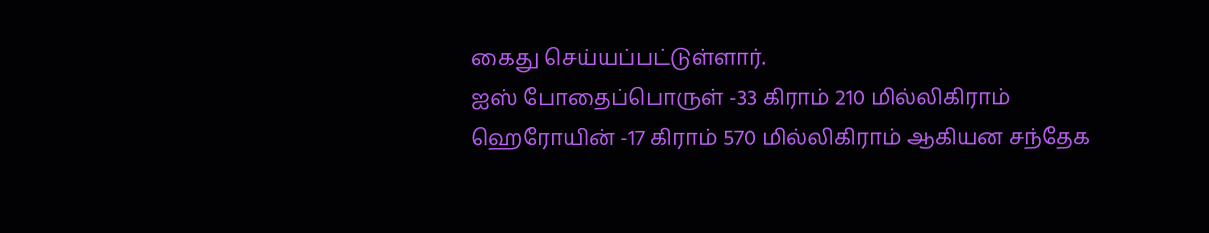கைது செய்யப்பட்டுள்ளார்.
ஐஸ் போதைப்பொருள் -33 கிராம் 210 மில்லிகிராம்
ஹெரோயின் -17 கிராம் 570 மில்லிகிராம் ஆகியன சந்தேக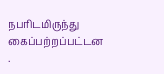நபரிடமிருந்து கைப்பற்றப்பட்டன .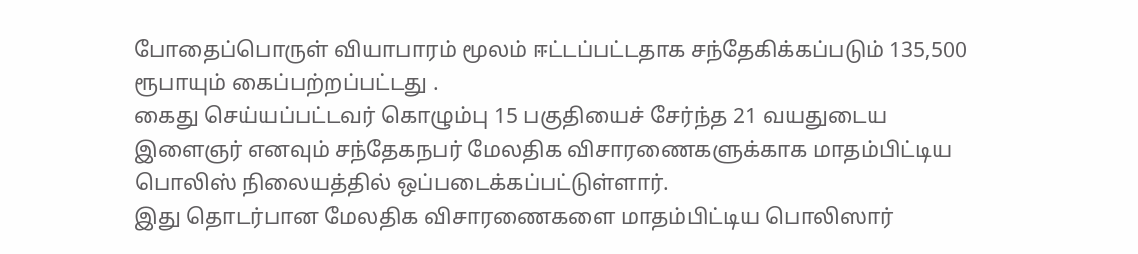போதைப்பொருள் வியாபாரம் மூலம் ஈட்டப்பட்டதாக சந்தேகிக்கப்படும் 135,500 ரூபாயும் கைப்பற்றப்பட்டது .
கைது செய்யப்பட்டவர் கொழும்பு 15 பகுதியைச் சேர்ந்த 21 வயதுடைய இளைஞர் எனவும் சந்தேகநபர் மேலதிக விசாரணைகளுக்காக மாதம்பிட்டிய பொலிஸ் நிலையத்தில் ஒப்படைக்கப்பட்டுள்ளார்.
இது தொடர்பான மேலதிக விசாரணைகளை மாதம்பிட்டிய பொலிஸார்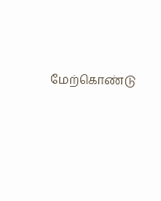மேற்கொண்டு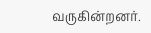வருகின்றனர்.